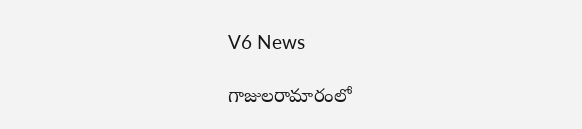V6 News

గాజులరామారంలో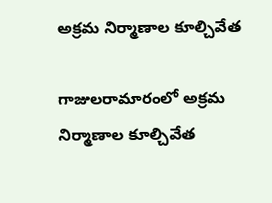అక్రమ నిర్మాణాల కూల్చివేత

గాజులరామారంలో అక్రమ నిర్మాణాల కూల్చివేత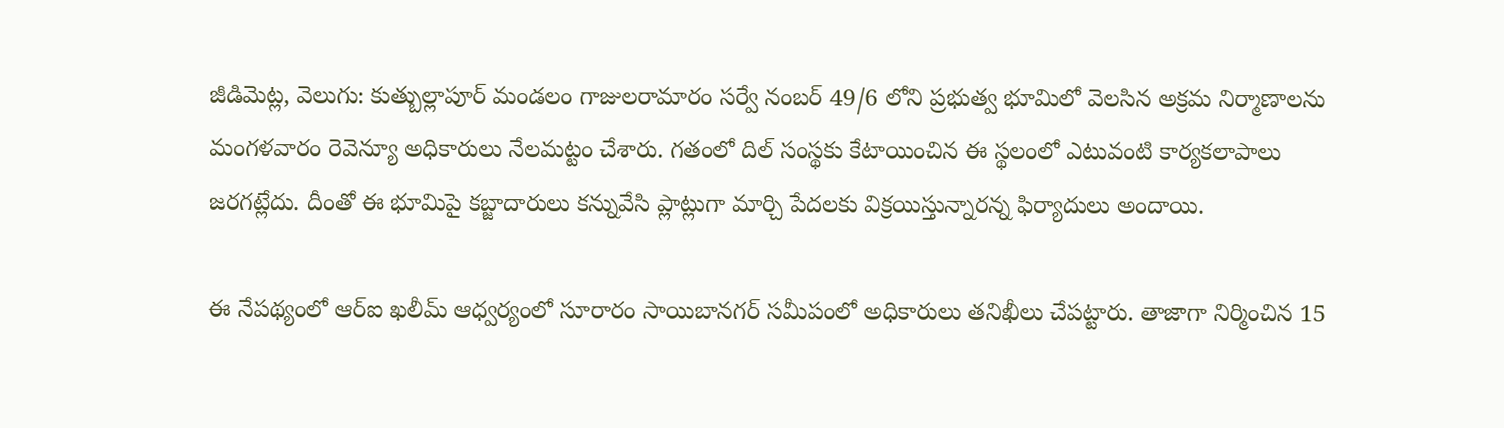జీడిమెట్ల, వెలుగు: కుత్బుల్లాపూర్ మండలం గాజులరామారం సర్వే నంబర్ 49/6 లోని ప్రభుత్వ భూమిలో వెలసిన అక్రమ నిర్మాణాలను మంగళవారం రెవెన్యూ అధికారులు నేలమట్టం చేశారు. గతంలో దిల్ సంస్థకు కేటాయించిన ఈ స్థలంలో ఎటువంటి కార్యకలాపాలు జరగట్లేదు. దీంతో ఈ భూమిపై కబ్జాదారులు కన్నువేసి ప్లాట్లుగా మార్చి పేదలకు విక్రయిస్తున్నారన్న ఫిర్యాదులు అందాయి.

ఈ నేపథ్యంలో ఆర్ఐ ఖలీమ్ ఆధ్వర్యంలో సూరారం సాయిబానగర్ సమీపంలో అధికారులు తనిఖీలు చేపట్టారు. తాజాగా నిర్మించిన 15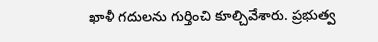ఖాళీ గదులను గుర్తించి కూల్చివేశారు. ప్రభుత్వ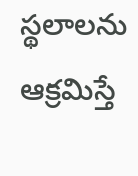స్థలాలను ఆక్రమిస్తే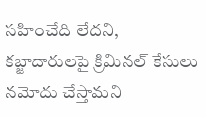సహించేది లేదని, కబ్జాదారులపై క్రిమినల్ కేసులు నమోదు చేస్తామని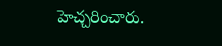హెచ్చరించారు.